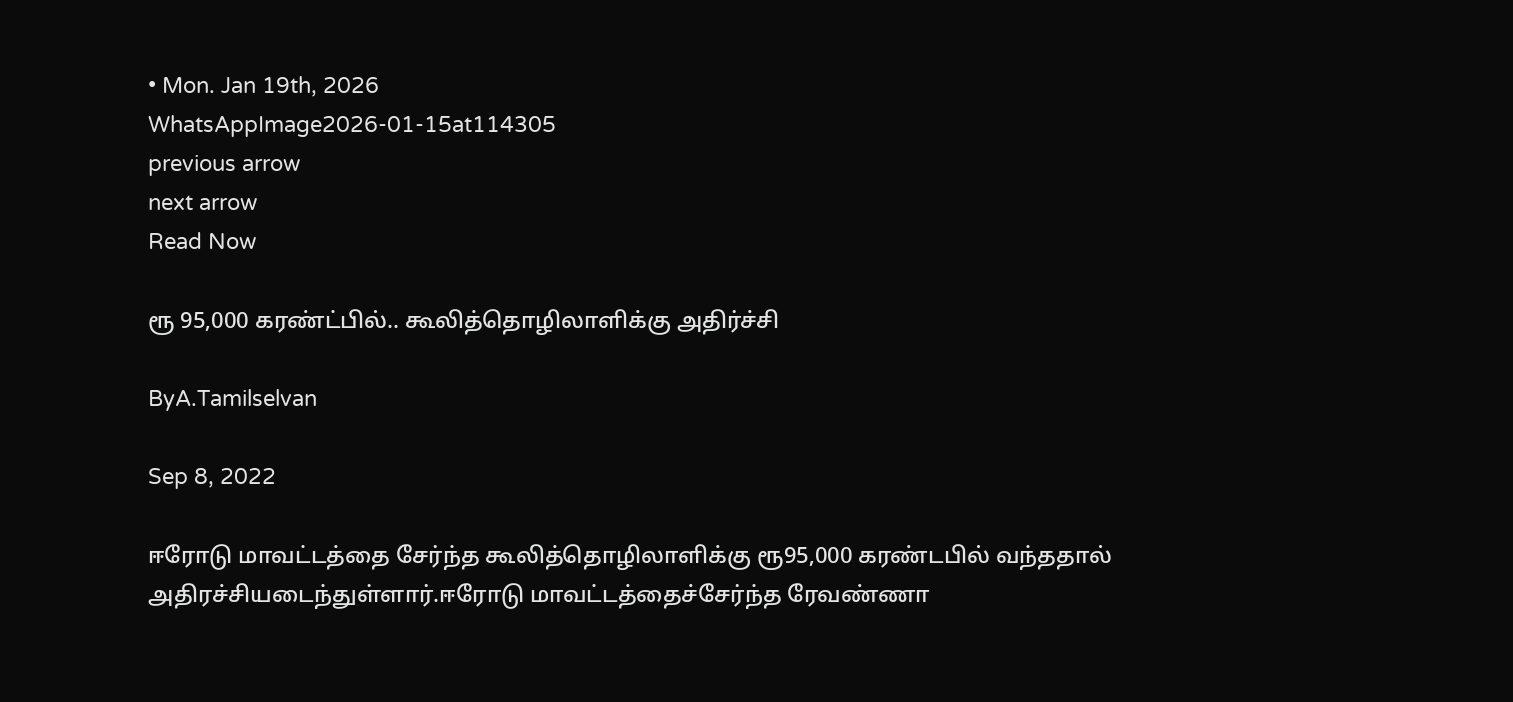• Mon. Jan 19th, 2026
WhatsAppImage2026-01-15at114305
previous arrow
next arrow
Read Now

ரூ 95,000 கரண்ட்பில்.. கூலித்தொழிலாளிக்கு அதிர்ச்சி

ByA.Tamilselvan

Sep 8, 2022

ஈரோடு மாவட்டத்தை சேர்ந்த கூலித்தொழிலாளிக்கு ரூ95,000 கரண்டபில் வந்ததால் அதிரச்சியடைந்துள்ளார்.ஈரோடு மாவட்டத்தைச்சேர்ந்த ரேவண்ணா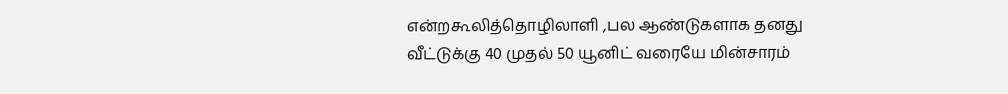என்றகூலித்தொழிலாளி ,பல ஆண்டுகளாக தனது வீட்டுக்கு 40 முதல் 50 யூனிட் வரையே மின்சாரம்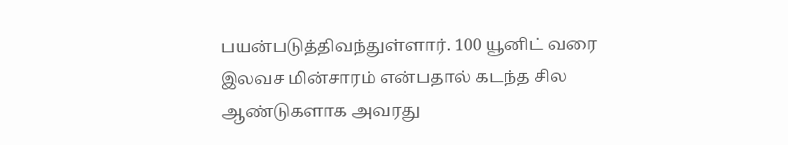பயன்படுத்திவந்துள்ளார். 100 யூனிட் வரை இலவச மின்சாரம் என்பதால் கடந்த சில ஆண்டுகளாக அவரது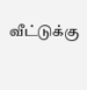வீட்டுக்கு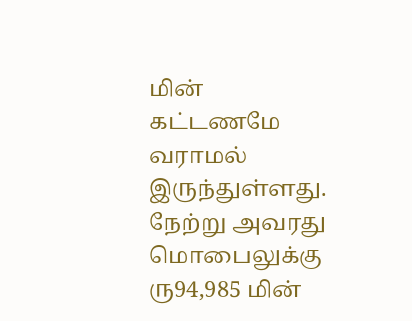மின் கட்டணமே வராமல் இருந்துள்ளது. நேற்று அவரது மொபைலுக்கு ரு94,985 மின்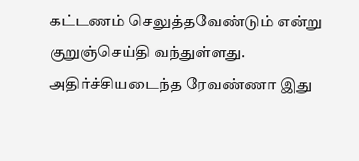கட்டணம் செலுத்தவேண்டும் என்று குறுஞ்செய்தி வந்துள்ளது. அதிர்ச்சியடைந்த ரேவண்ணா இது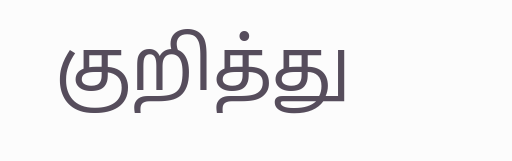குறித்து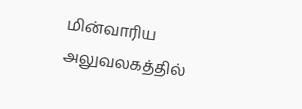மின்வாரிய அலுவலகத்தில்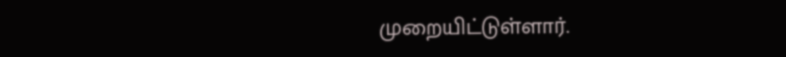முறையிட்டுள்ளார்.